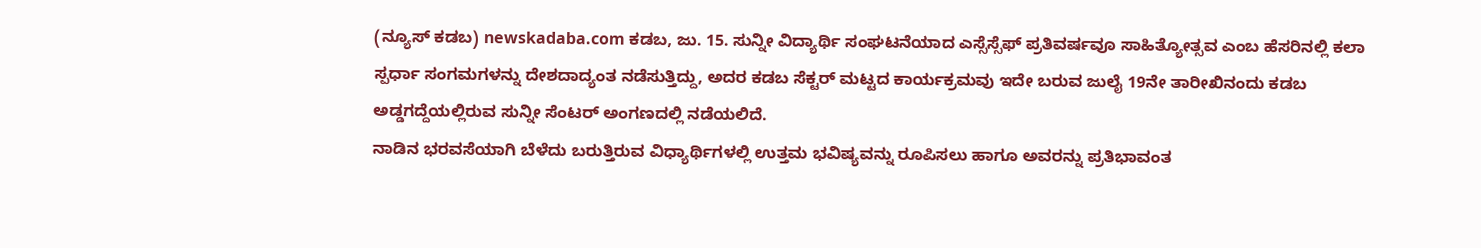(ನ್ಯೂಸ್ ಕಡಬ) newskadaba.com ಕಡಬ, ಜು. 15. ಸುನ್ನೀ ವಿದ್ಯಾರ್ಥಿ ಸಂಘಟನೆಯಾದ ಎಸ್ಸೆಸ್ಸೆಫ್ ಪ್ರತಿವರ್ಷವೂ ಸಾಹಿತ್ಯೋತ್ಸವ ಎಂಬ ಹೆಸರಿನಲ್ಲಿ ಕಲಾ ಸ್ಪರ್ಧಾ ಸಂಗಮಗಳನ್ನು ದೇಶದಾದ್ಯಂತ ನಡೆಸುತ್ತಿದ್ದು, ಅದರ ಕಡಬ ಸೆಕ್ಟರ್ ಮಟ್ಟದ ಕಾರ್ಯಕ್ರಮವು ಇದೇ ಬರುವ ಜುಲೈ 19ನೇ ತಾರೀಖಿನಂದು ಕಡಬ ಅಡ್ಡಗದ್ದೆಯಲ್ಲಿರುವ ಸುನ್ನೀ ಸೆಂಟರ್ ಅಂಗಣದಲ್ಲಿ ನಡೆಯಲಿದೆ.
ನಾಡಿನ ಭರವಸೆಯಾಗಿ ಬೆಳೆದು ಬರುತ್ತಿರುವ ವಿಧ್ಯಾರ್ಥಿಗಳಲ್ಲಿ ಉತ್ತಮ ಭವಿಷ್ಯವನ್ನು ರೂಪಿಸಲು ಹಾಗೂ ಅವರನ್ನು ಪ್ರತಿಭಾವಂತ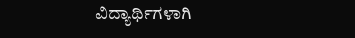ವಿದ್ಯಾರ್ಥಿಗಳಾಗಿ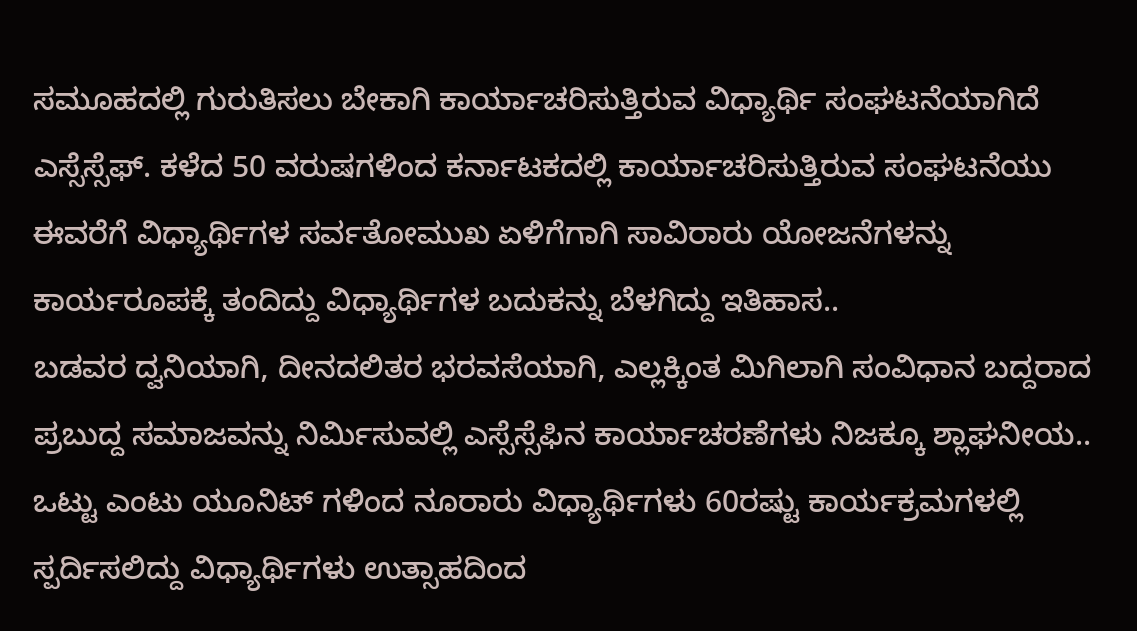ಸಮೂಹದಲ್ಲಿ ಗುರುತಿಸಲು ಬೇಕಾಗಿ ಕಾರ್ಯಾಚರಿಸುತ್ತಿರುವ ವಿಧ್ಯಾರ್ಥಿ ಸಂಘಟನೆಯಾಗಿದೆ ಎಸ್ಸೆಸ್ಸೆಫ್. ಕಳೆದ 50 ವರುಷಗಳಿಂದ ಕರ್ನಾಟಕದಲ್ಲಿ ಕಾರ್ಯಾಚರಿಸುತ್ತಿರುವ ಸಂಘಟನೆಯು ಈವರೆಗೆ ವಿಧ್ಯಾರ್ಥಿಗಳ ಸರ್ವತೋಮುಖ ಏಳಿಗೆಗಾಗಿ ಸಾವಿರಾರು ಯೋಜನೆಗಳನ್ನು ಕಾರ್ಯರೂಪಕ್ಕೆ ತಂದಿದ್ದು ವಿಧ್ಯಾರ್ಥಿಗಳ ಬದುಕನ್ನು ಬೆಳಗಿದ್ದು ಇತಿಹಾಸ..
ಬಡವರ ದ್ವನಿಯಾಗಿ, ದೀನದಲಿತರ ಭರವಸೆಯಾಗಿ, ಎಲ್ಲಕ್ಕಿಂತ ಮಿಗಿಲಾಗಿ ಸಂವಿಧಾನ ಬದ್ದರಾದ ಪ್ರಬುದ್ದ ಸಮಾಜವನ್ನು ನಿರ್ಮಿಸುವಲ್ಲಿ ಎಸ್ಸೆಸ್ಸೆಫಿನ ಕಾರ್ಯಾಚರಣೆಗಳು ನಿಜಕ್ಕೂ ಶ್ಲಾಘನೀಯ..
ಒಟ್ಟು ಎಂಟು ಯೂನಿಟ್ ಗಳಿಂದ ನೂರಾರು ವಿಧ್ಯಾರ್ಥಿಗಳು 60ರಷ್ಟು ಕಾರ್ಯಕ್ರಮಗಳಲ್ಲಿ ಸ್ಪರ್ದಿಸಲಿದ್ದು ವಿಧ್ಯಾರ್ಥಿಗಳು ಉತ್ಸಾಹದಿಂದ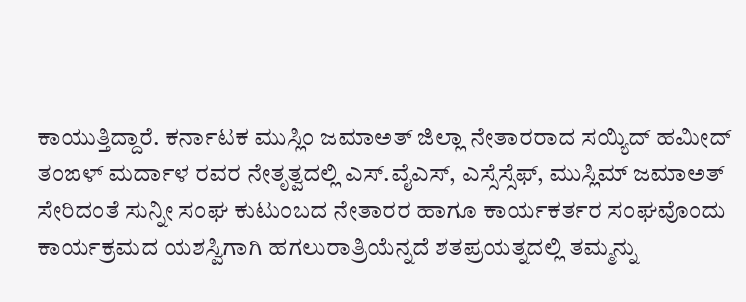ಕಾಯುತ್ತಿದ್ದಾರೆ. ಕರ್ನಾಟಕ ಮುಸ್ಲಿಂ ಜಮಾಅತ್ ಜಿಲ್ಲಾ ನೇತಾರರಾದ ಸಯ್ಯಿದ್ ಹಮೀದ್ ತಂಙಳ್ ಮರ್ದಾಳ ರವರ ನೇತೃತ್ವದಲ್ಲಿ ಎಸ್.ವೈಎಸ್, ಎಸ್ಸೆಸ್ಸೆಫ್, ಮುಸ್ಲಿಮ್ ಜಮಾಅತ್ ಸೇರಿದಂತೆ ಸುನ್ನೀ ಸಂಘ ಕುಟುಂಬದ ನೇತಾರರ ಹಾಗೂ ಕಾರ್ಯಕರ್ತರ ಸಂಘವೊಂದು ಕಾರ್ಯಕ್ರಮದ ಯಶಸ್ವಿಗಾಗಿ ಹಗಲುರಾತ್ರಿಯೆನ್ನದೆ ಶತಪ್ರಯತ್ನದಲ್ಲಿ ತಮ್ಮನ್ನು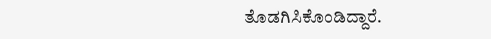ತೊಡಗಿಸಿಕೊಂಡಿದ್ದಾರೆ.